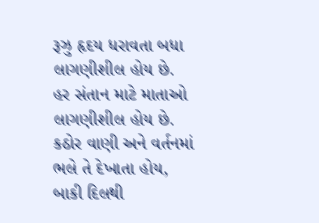રૂઝુ હૃદય ધરાવતા બધા લાગણીશીલ હોય છે.
હર સંતાન માટે માતાઓ લાગણીશીલ હોય છે.
કઠોર વાણી અને વર્તનમાં ભલે તે દેખાતા હોય,
બાકી દિલથી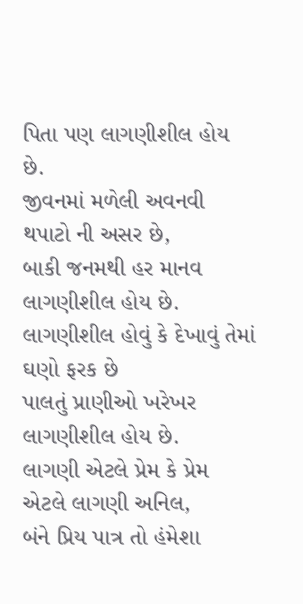પિતા પણ લાગણીશીલ હોય છે.
જીવનમાં મળેલી અવનવી થપાટો ની અસર છે,
બાકી જનમથી હર માનવ લાગણીશીલ હોય છે.
લાગણીશીલ હોવું કે દેખાવું તેમાં ઘણો ફરક છે
પાલતું પ્રાણીઓ ખરેખર લાગણીશીલ હોય છે.
લાગણી એટલે પ્રેમ કે પ્રેમ એટલે લાગણી અનિલ,
બંને પ્રિય પાત્ર તો હંમેશા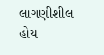લાગણીશીલ હોય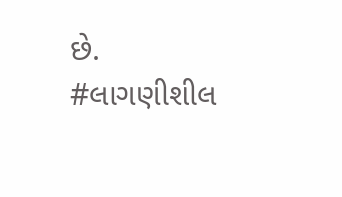છે.
#લાગણીશીલ